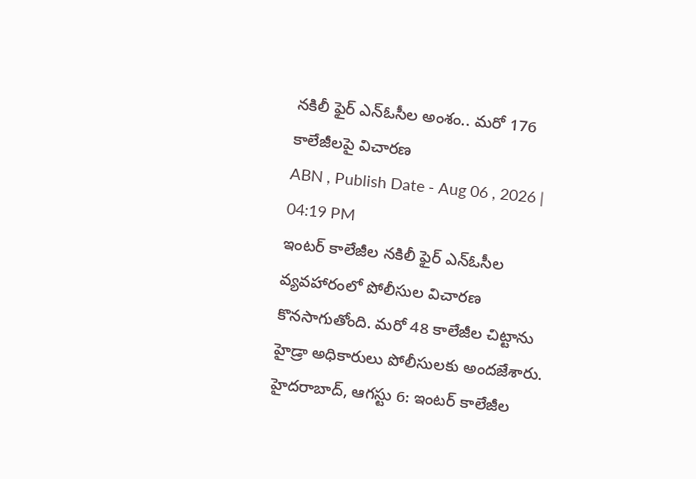నకిలీ ఫైర్ ఎన్ఓసీల అంశం.. మరో 176 కాలేజీలపై విచారణ
ABN , Publish Date - Aug 06 , 2026 | 04:19 PM
ఇంటర్ కాలేజీల నకిలీ ఫైర్ ఎన్ఓసీల వ్యవహారంలో పోలీసుల విచారణ కొనసాగుతోంది. మరో 48 కాలేజీల చిట్టాను హైడ్రా అధికారులు పోలీసులకు అందజేశారు.
హైదరాబాద్, ఆగస్టు 6: ఇంటర్ కాలేజీల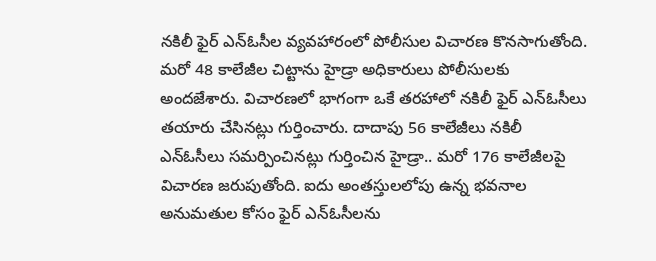నకిలీ ఫైర్ ఎన్ఓసీల వ్యవహారంలో పోలీసుల విచారణ కొనసాగుతోంది. మరో 48 కాలేజీల చిట్టాను హైడ్రా అధికారులు పోలీసులకు అందజేశారు. విచారణలో భాగంగా ఒకే తరహాలో నకిలీ ఫైర్ ఎన్ఓసీలు తయారు చేసినట్లు గుర్తించారు. దాదాపు 56 కాలేజీలు నకిలీ ఎన్ఓసీలు సమర్పించినట్లు గుర్తించిన హైడ్రా.. మరో 176 కాలేజీలపై విచారణ జరుపుతోంది. ఐదు అంతస్తులలోపు ఉన్న భవనాల అనుమతుల కోసం ఫైర్ ఎన్ఓసీలను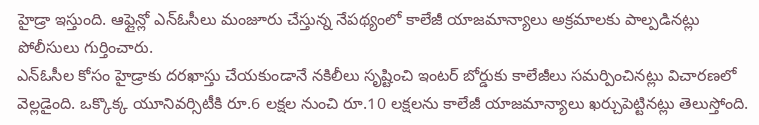హైడ్రా ఇస్తుంది. ఆఫ్లైన్లో ఎన్ఓసీలు మంజూరు చేస్తున్న నేపథ్యంలో కాలేజీ యాజమాన్యాలు అక్రమాలకు పాల్పడినట్లు పోలీసులు గుర్తించారు.
ఎన్ఓసీల కోసం హైడ్రాకు దరఖాస్తు చేయకుండానే నకిలీలు సృష్టించి ఇంటర్ బోర్డుకు కాలేజీలు సమర్పించినట్లు విచారణలో వెల్లడైంది. ఒక్కొక్క యూనివర్సిటీకి రూ.6 లక్షల నుంచి రూ.10 లక్షలను కాలేజీ యాజమాన్యాలు ఖర్చుపెట్టినట్లు తెలుస్తోంది.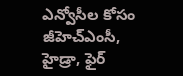ఎన్వోసీల కోసం జీహెచ్ఎంసీ, హైడ్రా, ఫైర్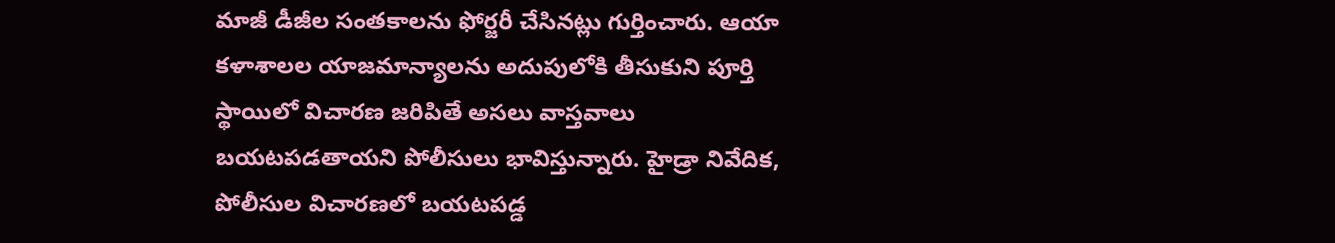మాజీ డీజీల సంతకాలను ఫోర్జరీ చేసినట్లు గుర్తించారు. ఆయా కళాశాలల యాజమాన్యాలను అదుపులోకి తీసుకుని పూర్తి స్థాయిలో విచారణ జరిపితే అసలు వాస్తవాలు బయటపడతాయని పోలీసులు భావిస్తున్నారు. హైడ్రా నివేదిక, పోలీసుల విచారణలో బయటపడ్డ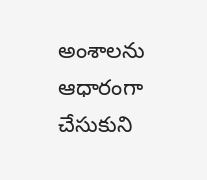అంశాలను ఆధారంగా చేసుకుని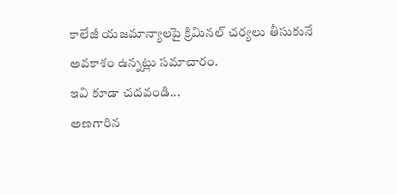కాలేజీ యజమాన్యాలపై క్రిమినల్ చర్యలు తీసుకునే అవకాశం ఉన్నట్లు సమాచారం.
ఇవి కూడా చదవండి...
అణగారిన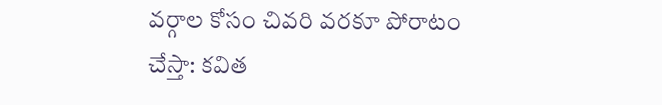వర్గాల కోసం చివరి వరకూ పోరాటం చేస్తా: కవిత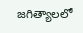జగిత్యాలలో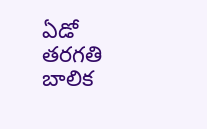ఏడో తరగతి బాలిక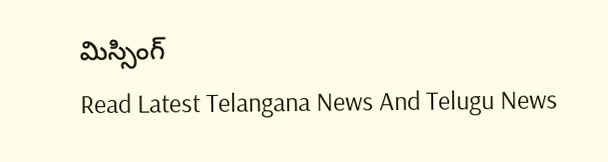మిస్సింగ్
Read Latest Telangana News And Telugu News